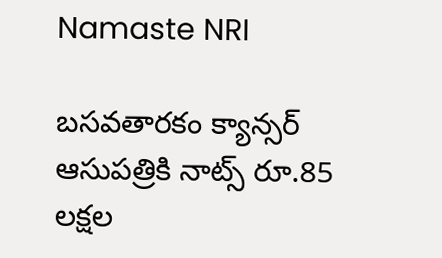Namaste NRI

బసవతారకం క్యాన్సర్‌ ఆసుపత్రికి నాట్స్‌ రూ.85 లక్షల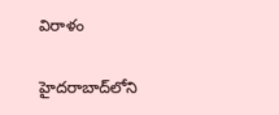విరాళం

హైదరాబాద్‌లోని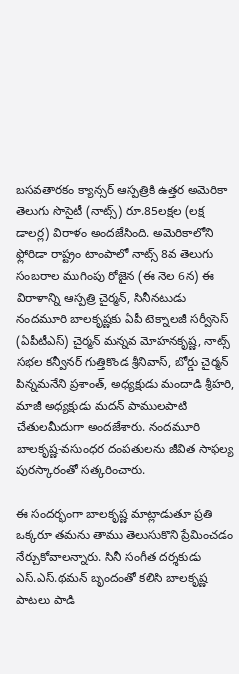బసవతారకం క్యాన్సర్‌ ఆస్పత్రికి ఉత్తర అమెరికా తెలుగు సొసైటీ (నాట్స్‌) రూ.85లక్షల (లక్ష డాలర్ల) విరాళం అందజేసింది. అమెరికాలోని ఫ్లోరిడా రాష్ట్రం టాంపాలో నాట్స్‌ 8వ తెలుగు సంబరాల ముగింపు రోజైన (ఈ నెల 6న) ఈ విరాళాన్ని ఆస్పత్రి చైర్మన్‌, సినీనటుడు నందమూరి బాలకృష్ణకు ఏపీ టెక్నాలజీ సర్వీసెస్‌ (ఏపీటీఎస్‌) చైర్మన్‌ మన్నవ మోహనకృష్ణ, నాట్స్‌ సభల కన్వీనర్‌ గుత్తికొండ శ్రీనివాస్‌, బోర్డు చైర్మన్‌ పిన్నమనేని ప్రశాంత్‌, అధ్యక్షుడు మందాడి శ్రీహరి, మాజీ అధ్యక్షుడు మదన్‌ పాములపాటి చేతులమీదుగా అందజేశారు. నందమూరి బాలకృష్ణ-వసుంధర దంపతులను జీవిత సాఫల్య పురస్కారంతో సత్కరించారు.

ఈ సందర్భంగా బాలకృష్ణ మాట్లాడుతూ ప్రతి ఒక్కరూ తమను తాము తెలుసుకొని ప్రేమించడం నేర్చుకోవాలన్నారు. సినీ సంగీత దర్శకుడు ఎస్‌.ఎస్‌.థమన్‌ బృందంతో కలిసి బాలకృష్ణ పాటలు పాడి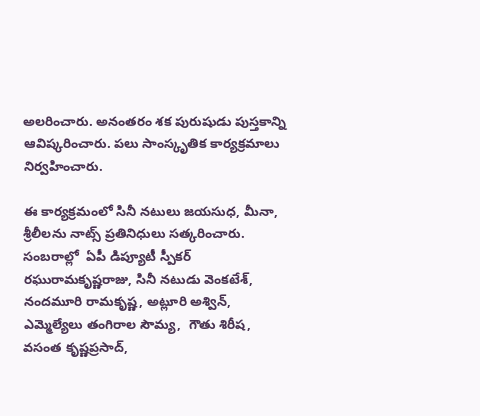అలరించారు. అనంతరం శక పురుషుడు పుస్తకాన్ని ఆవిష్కరించారు. పలు సాంస్కృతిక కార్యక్రమాలు నిర్వహించారు.

ఈ కార్యక్రమంలో సినీ నటులు జయసుధ, మీనా, శ్రీలీలను నాట్స్‌ ప్రతినిధులు సత్కరించారు. సంబరాల్లో  ఏపీ డిప్యూటీ స్పీకర్‌ రఘురామకృష్ణరాజు, సినీ నటుడు వెంకటేశ్‌, నందమూరి రామకృష్ణ, అట్లూరి అశ్విన్‌, ఎమ్మెల్యేలు తంగిరాల సౌమ్య,  గౌతు శిరీష, వసంత కృష్ణప్రసాద్‌,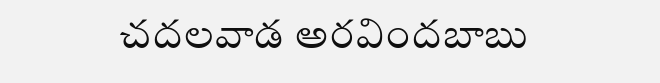చదలవాడ అరవిందబాబు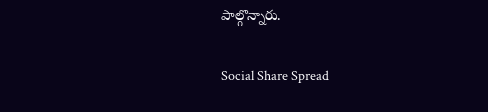పాల్గొన్నారు.

Social Share Spread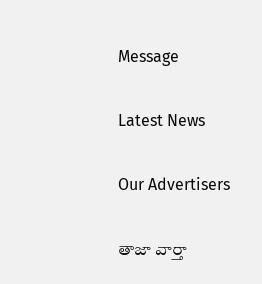Message

Latest News

Our Advertisers

తాజా వార్తా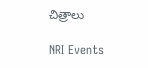చిత్రాలు

NRI Events